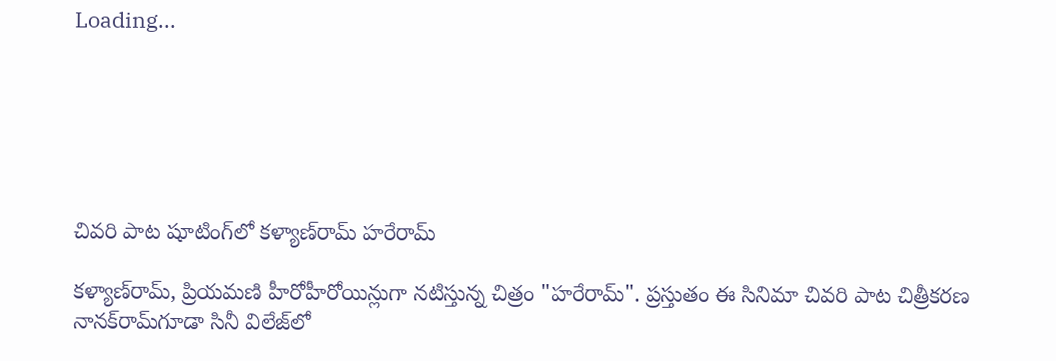Loading...






చివరి పాట షూటింగ్‌లో కళ్యాణ్‌రామ్ హరేరామ్

కళ్యాణ్‌రామ్, ప్రియమణి హీరోహీరోయిన్లుగా నటిస్తున్న చిత్రం "హరేరామ్". ప్రస్తుతం ఈ సినిమా చివరి పాట చిత్రీకరణ నానక్‌రామ్‌గూడా సినీ విలేజ్‌లో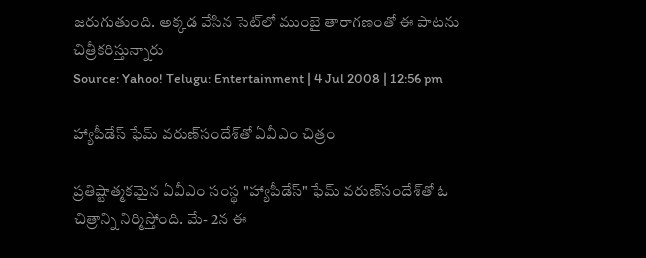జరుగుతుంది. అక్కడ వేసిన సెట్‌లో ముంబై తారాగణంతో ఈ పాటను చిత్రీకరిస్తున్నారు
Source: Yahoo! Telugu: Entertainment | 4 Jul 2008 | 12:56 pm

హ్యాపీడేస్ ఫేమ్ వరుణ్‌సందేశ్‌తో ఏవీఎం చిత్రం

ప్రతిష్టాత్మకమైన ఏవీఎం సంస్థ "హ్యాపీడేస్" ఫేమ్ వరుణ్‌సందేశ్‌తో ఓ చిత్రాన్ని నిర్మిస్తోంది. మే- 2న ఈ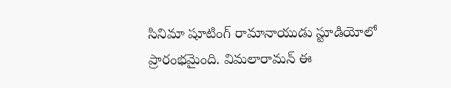సినిమా షూటింగ్ రామానాయుడు స్టూడియోలో ప్రారంభమైంది. విమలారామన్ ఈ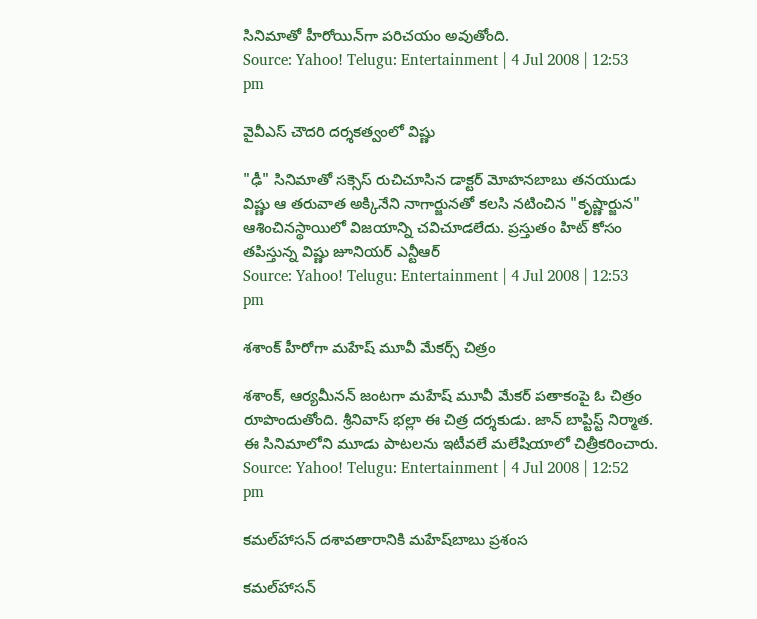సినిమాతో హీరోయిన్‌గా పరిచయం అవుతోంది.
Source: Yahoo! Telugu: Entertainment | 4 Jul 2008 | 12:53 pm

వైవీఎస్ చౌదరి దర్శకత్వంలో విష్ణు

"ఢీ" సినిమాతో సక్సెస్ రుచిచూసిన డాక్టర్ మోహనబాబు తనయుడు విష్ణు ఆ తరువాత అక్కినేని నాగార్జునతో కలసి నటించిన "కృష్ణార్జున" ఆశించినస్థాయిలో విజయాన్ని చవిచూడలేదు. ప్రస్తుతం హిట్ కోసం తపిస్తున్న విష్ణు జూనియర్ ఎన్టీఆర్
Source: Yahoo! Telugu: Entertainment | 4 Jul 2008 | 12:53 pm

శశాంక్ హీరోగా మహేష్ మూవీ మేకర్స్ చిత్రం

శశాంక్, ఆర్యమీనన్ జంటగా మహేష్ మూవీ మేకర్ పతాకంపై ఓ చిత్రం రూపొందుతోంది. శ్రీనివాస్ భల్లా ఈ చిత్ర దర్శకుడు. జాన్ బాప్టిస్ట్ నిర్మాత. ఈ సినిమాలోని మూడు పాటలను ఇటీవలే మలేషియాలో చిత్రీకరించారు.
Source: Yahoo! Telugu: Entertainment | 4 Jul 2008 | 12:52 pm

కమల్‌హాసన్ దశావతారానికి మహేష్‌బాబు ప్రశంస

కమల్‌హాసన్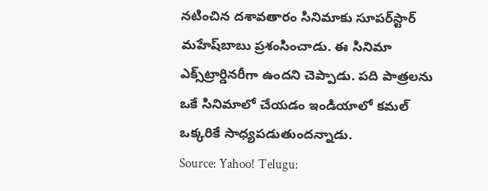నటించిన దశావతారం సినిమాకు సూపర్‌స్టార్ మహేష్‌బాబు ప్రశంసించాడు. ఈ సినిమా ఎక్స్‌ట్రార్డినరీగా ఉందని చెప్పాడు. పది పాత్రలను ఒకే సినిమాలో చేయడం ఇండియాలో కమల్‌ ఒక్కరికే సాధ్యపడుతుందన్నాడు.
Source: Yahoo! Telugu: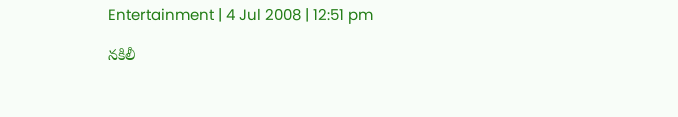Entertainment | 4 Jul 2008 | 12:51 pm

నకిలీ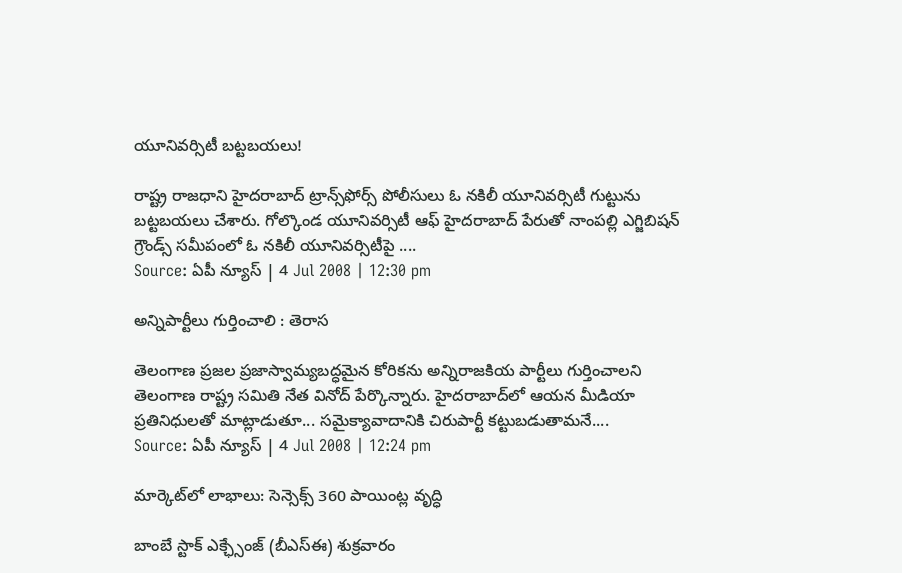యూనివర్సిటీ బట్టబయలు!

రాష్ట్ర రాజధాని హైదరాబాద్ ట్రాన్స్‌ఫోర్స్ పోలీసులు ఓ నకిలీ యూనివర్సిటీ గుట్టును బట్టబయలు చేశారు. గోల్కొండ యూనివర్సిటీ ఆఫ్ హైదరాబాద్ పేరుతో నాంపల్లి ఎగ్జిబిషన్ గ్రౌండ్స్ సమీపంలో ఓ నకిలీ యూనివర్సిటీపై ....
Source: ఏపీ న్యూస్ | 4 Jul 2008 | 12:30 pm

అన్నిపార్టీలు గుర్తించాలి : తెరాస

తెలంగాణ ప్రజల ప్రజాస్వామ్యబద్ధమైన కోరికను అన్నిరాజకియ పార్టీలు గుర్తించాలని తెలంగాణ రాష్ట్ర సమితి నేత వినోద్ పేర్కొన్నారు. హైదరాబాద్‌లో ఆయన మీడియా ప్రతినిధులతో మాట్లాడుతూ... సమైక్యావాదానికి చిరుపార్టీ కట్టుబడుతామనే....
Source: ఏపీ న్యూస్ | 4 Jul 2008 | 12:24 pm

మార్కెట్‌లో లాభాలు: సెన్సెక్స్ 360 పాయింట్ల వృద్ధి

బాంబే స్టాక్ ఎక్ఛ్సేంజ్ (బీఎస్ఈ) శుక్రవారం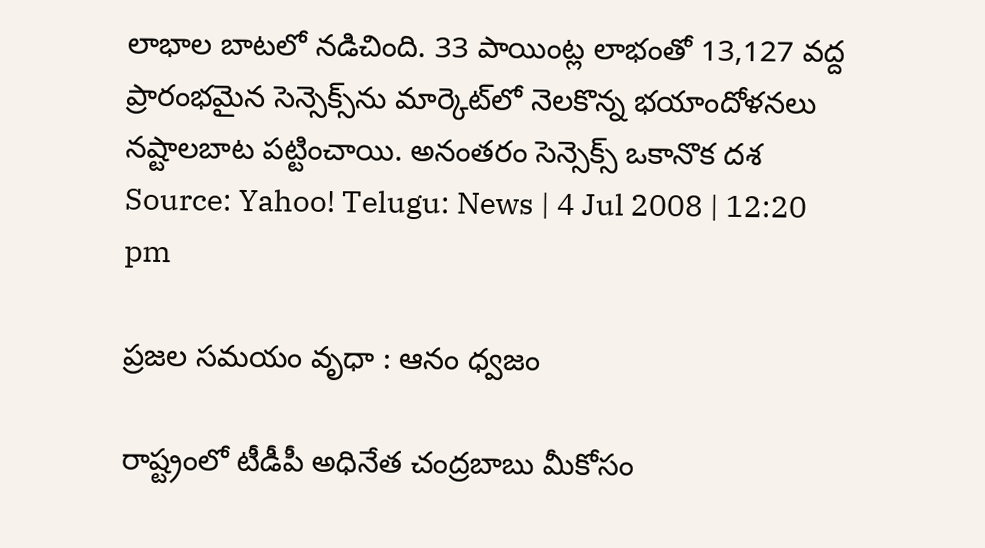లాభాల బాటలో నడిచింది. 33 పాయింట్ల లాభంతో 13,127 వద్ద ప్రారంభమైన సెన్సెక్స్‌ను మార్కెట్‌లో నెలకొన్న భయాందోళనలు నష్టాలబాట పట్టించాయి. అనంతరం సెన్సెక్స్ ఒకానొక దశ
Source: Yahoo! Telugu: News | 4 Jul 2008 | 12:20 pm

ప్రజల సమయం వృధా : ఆనం ధ్వజం

రాష్ట్రంలో టీడీపీ అధినేత చంద్రబాబు మీకోసం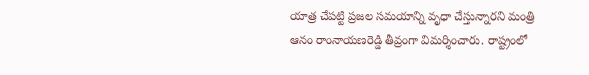యాత్ర చేపట్టి ప్రజల సమయాన్ని వృధా చేస్తున్నారని మంత్రి ఆనం రాంనాయణరెడ్డి తీవ్రంగా విమర్శించారు. రాష్ట్రంలో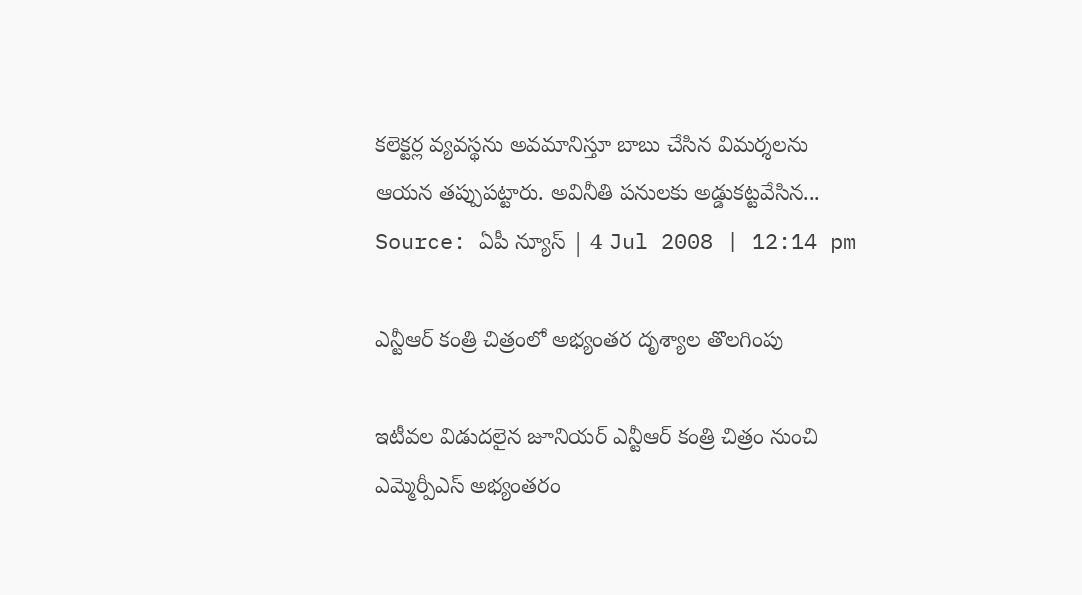కలెక్టర్ల వ్యవస్థను అవమానిస్తూ బాబు చేసిన విమర్శలను ఆయన తప్పుపట్టారు. అవినీతి పనులకు అడ్డుకట్టవేసిన...
Source: ఏపీ న్యూస్ | 4 Jul 2008 | 12:14 pm

ఎన్టీఆర్ కంత్రి చిత్రంలో అభ్యంతర దృశ్యాల తొలగింపు

ఇటీవల విడుదలైన జూనియర్ ఎన్టీఆర్ కంత్రి చిత్రం నుంచి ఎమ్మెర్పీఎస్ అభ్యంతరం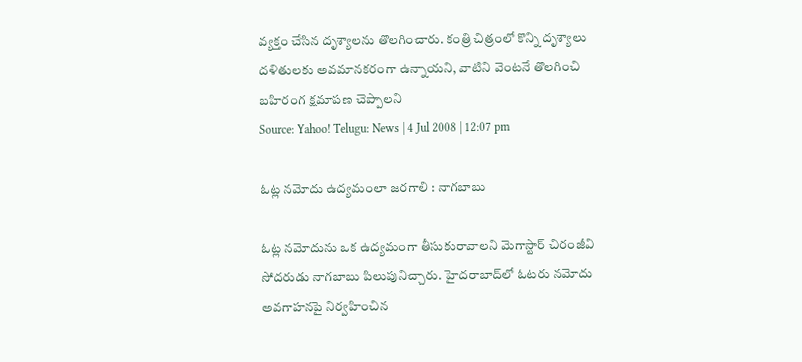వ్యక్తం చేసిన దృశ్యాలను తొలగించారు. కంత్రి చిత్రంలో కొన్ని దృశ్యాలు దళితులకు అవమానకరంగా ఉన్నాయని, వాటిని వెంటనే తొలగించి బహిరంగ క్షమాపణ చెప్పాలని
Source: Yahoo! Telugu: News | 4 Jul 2008 | 12:07 pm

ఓట్ల నమోదు ఉద్యమంలా జరగాలి : నాగబాబు

ఓట్ల నమోదును ఒక ఉద్యమంగా తీసుకురావాలని మెగాస్టార్ చిరంజీవి సోదరుడు నాగబాబు పిలుపునిచ్చారు. హైదరాబాద్‌లో ఓటరు నమోదు అవగాహనపై నిర్వహించిన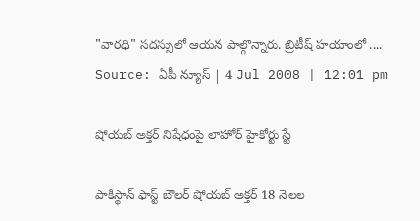"వారధి" సదస్సులో ఆయన పాల్గొన్నారు. బ్రిటీష్ హయాంలో ....
Source: ఏపీ న్యూస్ | 4 Jul 2008 | 12:01 pm

షోయబ్ అక్తర్‌ నిషేధంపై లాహోర్ హైకోర్టు స్టే

పాకిస్థాన్ ఫాస్ట్ బౌలర్ షోయబ్ అక్తర్‌ 18 నెలల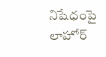నిషేధంపై లాహోర్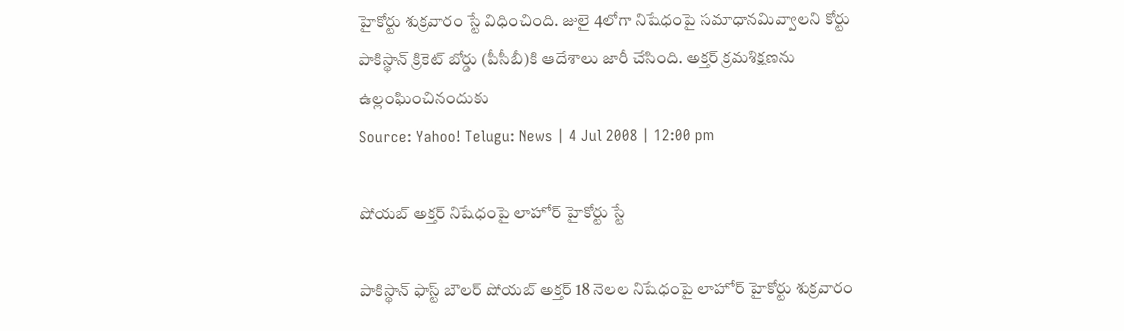హైకోర్టు శుక్రవారం స్టే విధించింది. జులై 4లోగా నిషేధంపై సమాధానమివ్వాలని కోర్టు పాకిస్థాన్ క్రికెట్ బోర్డు (పీసీబీ)కి ఆదేశాలు జారీ చేసింది. అక్తర్‌ క్రమశిక్షణను ఉల్లంఘించినందుకు
Source: Yahoo! Telugu: News | 4 Jul 2008 | 12:00 pm

షోయబ్ అక్తర్‌ నిషేధంపై లాహోర్ హైకోర్టు స్టే

పాకిస్థాన్ ఫాస్ట్ బౌలర్ షోయబ్ అక్తర్‌ 18 నెలల నిషేధంపై లాహోర్ హైకోర్టు శుక్రవారం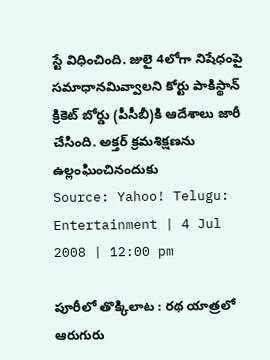స్టే విధించింది. జులై 4లోగా నిషేధంపై సమాధానమివ్వాలని కోర్టు పాకిస్థాన్ క్రికెట్ బోర్డు (పీసీబీ)కి ఆదేశాలు జారీ చేసింది. అక్తర్‌ క్రమశిక్షణను ఉల్లంఘించినందుకు
Source: Yahoo! Telugu: Entertainment | 4 Jul 2008 | 12:00 pm

పూరీలో తొక్కిలాట : రథ యాత్రలో ఆరుగురు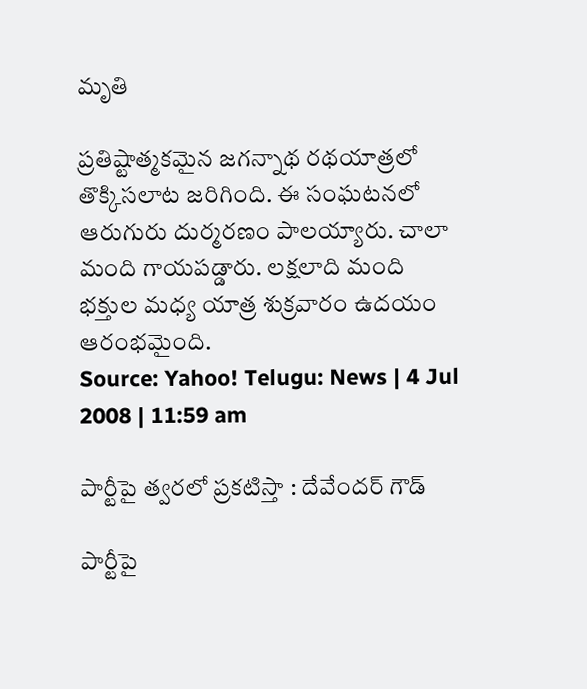మృతి

ప్రతిష్టాత్మకమైన జగన్నాథ రథయాత్రలో తొక్కిసలాట జరిగింది. ఈ సంఘటనలో ఆరుగురు దుర్మరణం పాలయ్యారు. చాలా మంది గాయపడ్డారు. లక్షలాది మంది భక్తుల మధ్య యాత్ర శుక్రవారం ఉదయం ఆరంభమైంది.
Source: Yahoo! Telugu: News | 4 Jul 2008 | 11:59 am

పార్టీపై త్వరలో ప్రకటిస్తా : దేవేందర్ గౌడ్

పార్టీపై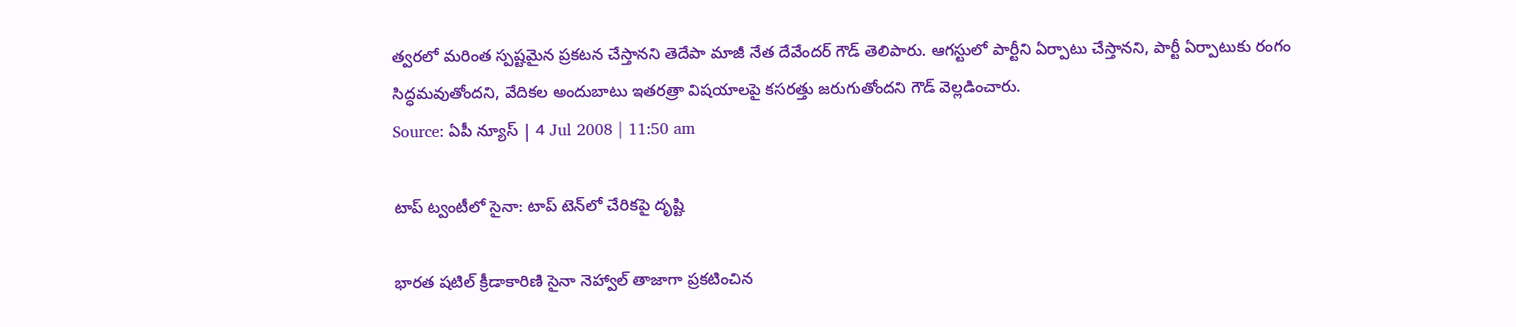త్వరలో మరింత స్పష్టమైన ప్రకటన చేస్తానని తెదేపా మాజీ నేత దేవేందర్ గౌడ్ తెలిపారు. ఆగస్టులో పార్టీని ఏర్పాటు చేస్తానని, పార్టీ ఏర్పాటుకు రంగం సిద్ధమవుతోందని, వేదికల అందుబాటు ఇతరత్రా విషయాలపై కసరత్తు జరుగుతోందని గౌడ్ వెల్లడించారు.
Source: ఏపీ న్యూస్ | 4 Jul 2008 | 11:50 am

టాప్ ట్వంటీలో సైనా: టాప్ టెన్‌లో చేరికపై దృష్టి

భారత షటిల్ క్రీడాకారిణి సైనా నెహ్వాల్ తాజాగా ప్రకటించిన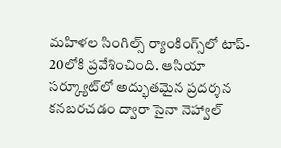మహిళల సింగిల్స్ ర్యాంకింగ్స్‌లో టాప్- 20లోకి ప్రవేశించింది. ఆసియా సర్క్యూట్‌లో అద్భుతమైన ప్రదర్శన కనబరచడం ద్వారా సైనా నెహ్వాల్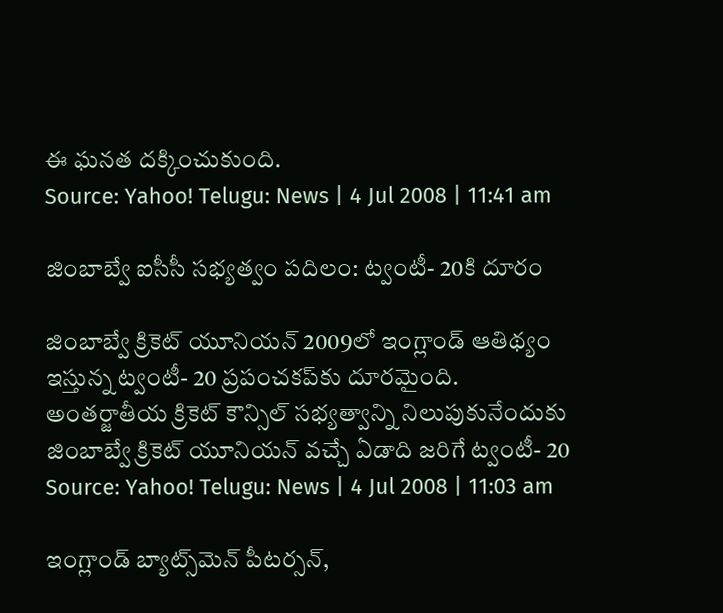ఈ ఘనత దక్కించుకుంది.
Source: Yahoo! Telugu: News | 4 Jul 2008 | 11:41 am

జింబాబ్వే ఐసీసీ సభ్యత్వం పదిలం: ట్వంటీ- 20కి దూరం

జింబాబ్వే క్రికెట్ యూనియన్ 2009లో ఇంగ్లాండ్ ఆతిథ్యం ఇస్తున్న ట్వంటీ- 20 ప్రపంచకప్‌కు దూరమైంది. అంతర్జాతీయ క్రికెట్ కౌన్సిల్ సభ్యత్వాన్ని నిలుపుకునేందుకు జింబాబ్వే క్రికెట్ యూనియన్ వచ్చే ఏడాది జరిగే ట్వంటీ- 20
Source: Yahoo! Telugu: News | 4 Jul 2008 | 11:03 am

ఇంగ్లాండ్ బ్యాట్స్‌మెన్ పీటర్సన్,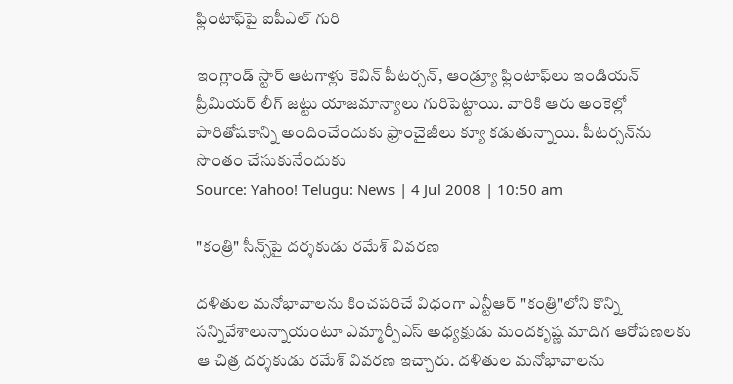ఫ్లింటాఫ్‌పై ఐపీఎల్ గురి

ఇంగ్లాండ్ స్టార్ ఆటగాళ్లు కెవిన్ పీటర్సన్, ఆండ్ర్యూ ఫ్లింటాఫ్‌‌లు ఇండియన్ ప్రీమియర్ లీగ్ జట్టు యాజమాన్యాలు గురిపెట్టాయి. వారికి ఆరు అంకెల్లో పారితోషకాన్ని అందించేందుకు ఫ్రాంచైజీలు క్యూ కడుతున్నాయి. పీటర్సన్‌ను సొంతం చేసుకునేందుకు
Source: Yahoo! Telugu: News | 4 Jul 2008 | 10:50 am

"కంత్రి" సీన్స్‌పై దర్శకుడు రమేశ్ వివరణ

దళితుల మనోభావాలను కించపరిచే విధంగా ఎన్టీఆర్ "కంత్రి"లోని కొన్ని సన్నివేశాలున్నాయంటూ ఎమ్మార్పీఎస్ అధ్యక్షుడు మందకృష్ణ మాదిగ ఆరోపణలకు ఆ చిత్ర దర్శకుడు రమేశ్ వివరణ ఇచ్చారు. దళితుల మనోభావాలను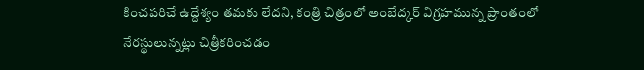కించపరిచే ఉద్దేశ్యం తమకు లేదని, కంత్రి చిత్రంలో అంబేద్కర్ విగ్రహమున్న ప్రాంతంలో నేరస్థులున్నట్లు చిత్రీకరించడం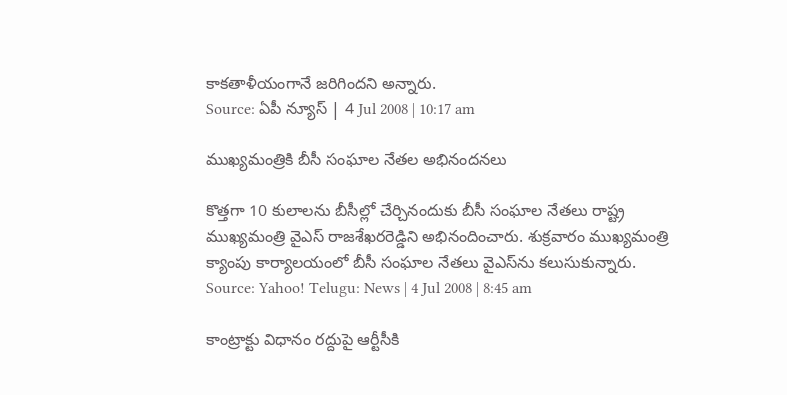కాకతాళీయంగానే జరిగిందని అన్నారు.
Source: ఏపీ న్యూస్ | 4 Jul 2008 | 10:17 am

ముఖ్యమంత్రికి బీసీ సంఘాల నేతల అభినందనలు

కొత్తగా 10 కులాలను బీసీల్లో చేర్చినందుకు బీసీ సంఘాల నేతలు రాష్ట్ర ముఖ్యమంత్రి వైఎస్ రాజశేఖరరెడ్డిని అభినందించారు. శుక్రవారం ముఖ్యమంత్రి క్యాంపు కార్యాలయంలో బీసీ సంఘాల నేతలు వైఎస్‌ను కలుసుకున్నారు.
Source: Yahoo! Telugu: News | 4 Jul 2008 | 8:45 am

కాంట్రాక్టు విధానం రద్దుపై ఆర్టీసీకి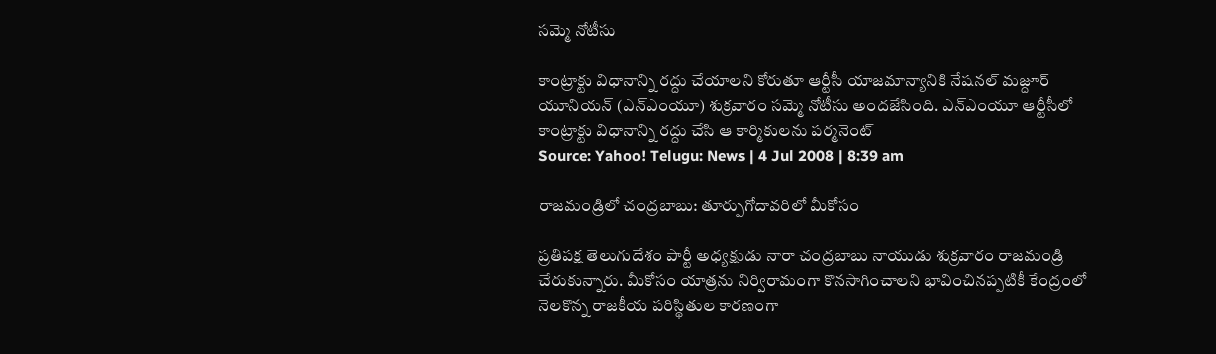సమ్మె నోటీసు

కాంట్రాక్టు విధానాన్ని రద్దు చేయాలని కోరుతూ ఆర్టీసీ యాజమాన్యానికి నేషనల్ మజ్దూర్ యూనియన్ (ఎన్ఎంయూ) శుక్రవారం సమ్మె నోటీసు అందజేసింది. ఎన్ఎంయూ ఆర్టీసీలో కాంట్రాక్టు విధానాన్ని రద్దు చేసి ఆ కార్మికులను పర్మనెంట్
Source: Yahoo! Telugu: News | 4 Jul 2008 | 8:39 am

రాజమండ్రిలో చంద్రబాబు: తూర్పుగోదావరిలో మీకోసం

ప్రతిపక్ష తెలుగుదేశం పార్టీ అధ్యక్షుడు నారా చంద్రబాబు నాయుడు శుక్రవారం రాజమండ్రి చేరుకున్నారు. మీకోసం యాత్రను నిర్విరామంగా కొనసాగించాలని భావించినప్పటికీ కేంద్రంలో నెలకొన్న రాజకీయ పరిస్థితుల కారణంగా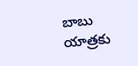బాబు యాత్రకు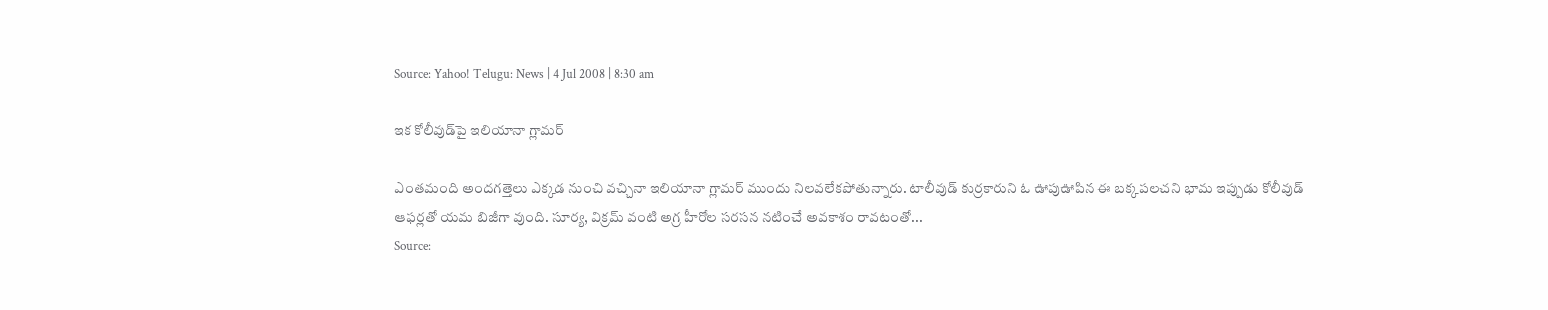Source: Yahoo! Telugu: News | 4 Jul 2008 | 8:30 am

ఇక కోలీవుడ్‌పై ఇలియానా గ్లామర్

ఎంతమంది అందగత్తెలు ఎక్కడ నుంచి వచ్చినా ఇలియానా గ్లామర్ ముందు నిలవలేకపోతున్నారు. టాలీవుడ్ కుర్రకారుని ఓ ఊపుఊపిన ఈ బక్కపలచని భామ ఇప్పుడు కోలీవుడ్ ఆఫర్లతో యమ బిజీగా వుంది. సూర్య, విక్రమ్ వంటి అగ్ర హీరోల సరసన నటించే అవకాశం రావటంతో...
Source: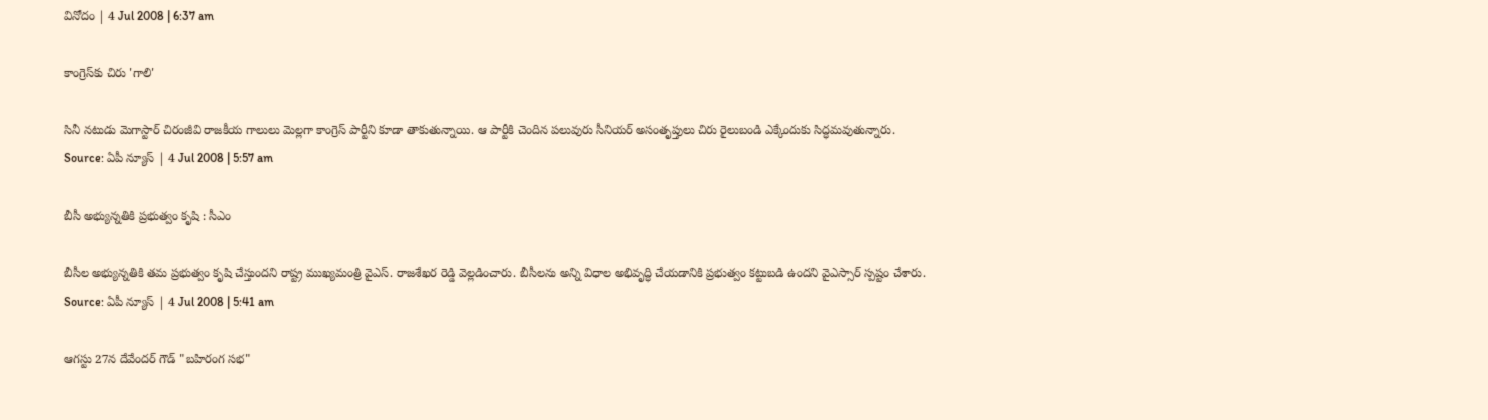వినోదం | 4 Jul 2008 | 6:37 am

కాంగ్రెస్‌కు చిరు 'గాలి'

సినీ నటుడు మెగాస్టార్ చిరంజీవి రాజకీయ గాలులు మెల్లగా కాంగ్రెస్ పార్టీని కూడా తాకుతున్నాయి. ఆ పార్టీకి చెందిన పలువురు సీనియర్ అసంతృప్తులు చిరు రైలుబండి ఎక్కేందుకు సిద్ధమవుతున్నారు.
Source: ఏపీ న్యూస్ | 4 Jul 2008 | 5:57 am

బీసీ అభ్యున్నతికి ప్రభుత్వం కృషి : సీఎం

బీసీల అభ్యున్నతికి తమ ప్రభుత్వం కృషి చేస్తుందని రాష్ట్ర ముఖ్యమంత్రి వైఎస్. రాజశేఖర రెడ్డి వెల్లడించారు. బీసీలను అన్ని విధాల అభివృద్ధి చేయడానికి ప్రభుత్వం కట్టుబడి ఉందని వైఎస్సార్ స్పష్టం చేశారు.
Source: ఏపీ న్యూస్ | 4 Jul 2008 | 5:41 am

ఆగస్టు 27న దేవేందర్ గౌడ్ "బహిరంగ సభ"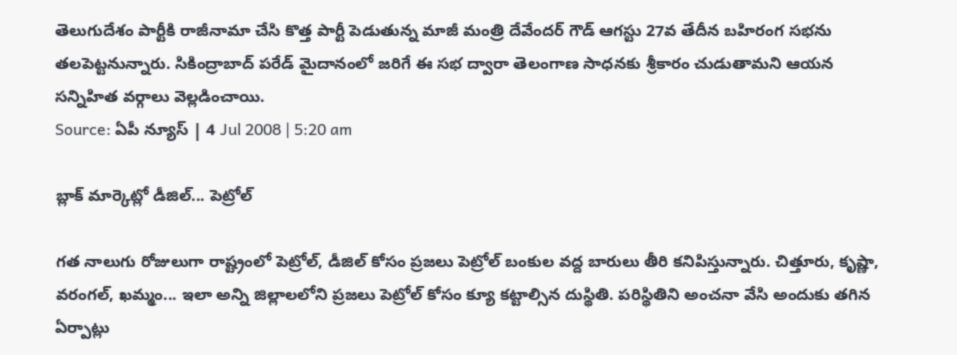తెలుగుదేశం పార్టీకి రాజీనామా చేసి కొత్త పార్టీ పెడుతున్న మాజీ మంత్రి దేవేందర్ గౌడ్ ఆగస్టు 27వ తేదీన బహిరంగ సభను తలపెట్టనున్నారు. సికింద్రాబాద్ పరేడ్ మైదానంలో జరిగే ఈ సభ ద్వారా తెలంగాణ సాధనకు శ్రీకారం చుడుతామని ఆయన సన్నిహిత వర్గాలు వెల్లడించాయి.
Source: ఏపీ న్యూస్ | 4 Jul 2008 | 5:20 am

బ్లాక్ మార్కెట్లో డీజిల్... పెట్రోల్

గత నాలుగు రోజులుగా రాష్ట్రంలో పెట్రోల్, డీజిల్ కోసం ప్రజలు పెట్రోల్ బంకుల వద్ద బారులు తీరి కనిపిస్తున్నారు. చిత్తూరు, కృష్ణా, వరంగల్, ఖమ్మం... ఇలా అన్ని జిల్లాలలోని ప్రజలు పెట్రోల్ కోసం క్యూ కట్టాల్సిన దుస్థితి. పరిస్థితిని అంచనా వేసి అందుకు తగిన ఏర్పాట్లు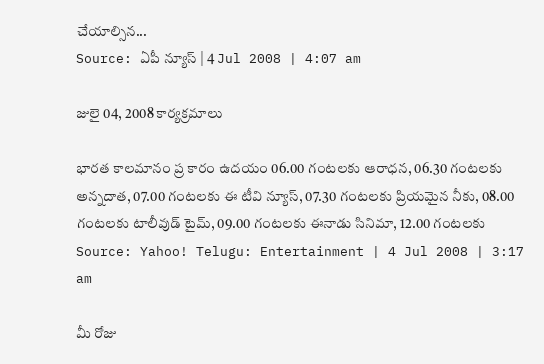చేయాల్సిన...
Source: ఏపీ న్యూస్ | 4 Jul 2008 | 4:07 am

జులై 04, 2008 కార్యక్రమాలు

భారత కాలమానం ప్ర కారం ఉదయం 06.00 గంటలకు ఆరాధన, 06.30 గంటలకు అన్నదాత, 07.00 గంటలకు ఈ టీవి న్యూస్, 07.30 గంటలకు ప్రియమైన నీకు, 08.00 గంటలకు టాలీవుడ్ టైమ్, 09.00 గంటలకు ఈనాడు సినిమా, 12.00 గంటలకు
Source: Yahoo! Telugu: Entertainment | 4 Jul 2008 | 3:17 am

మీ రోజు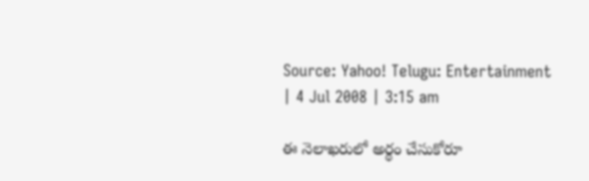Source: Yahoo! Telugu: Entertainment | 4 Jul 2008 | 3:15 am

ఈ నెలాఖరులో అర్థం చేసుకోరూ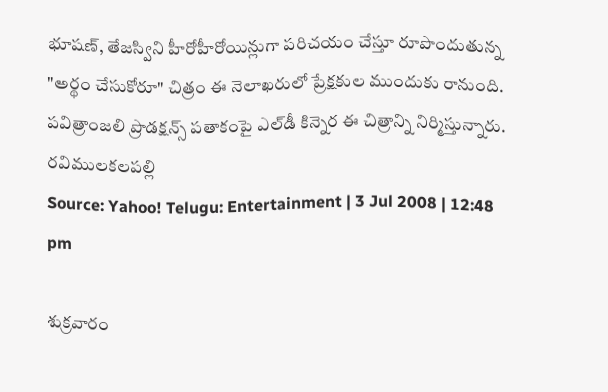భూషణ్, తేజస్విని హీరోహీరోయిన్లుగా పరిచయం చేస్తూ రూపొందుతున్న "అర్థం చేసుకోరూ" చిత్రం ఈ నెలాఖరులో ప్రేక్షకుల ముందుకు రానుంది. పవిత్రాంజలి ప్రొడక్షన్స్ పతాకంపై ఎల్‌డీ కిన్నెర ఈ చిత్రాన్ని నిర్మిస్తున్నారు. రవిములకలపల్లి
Source: Yahoo! Telugu: Entertainment | 3 Jul 2008 | 12:48 pm

శుక్రవారం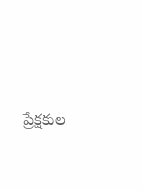ప్రేక్షకుల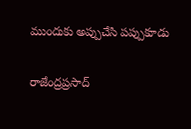ముందుకు అప్పుచేసి పప్పుకూడు

రాజేంద్రప్రసాద్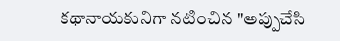కథానాయకునిగా నటించిన "అప్పుచేసి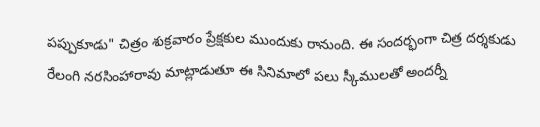పప్పుకూడు" చిత్రం శుక్రవారం ప్రేక్షకుల ముందుకు రానుంది. ఈ సందర్భంగా చిత్ర దర్శకుడు రేలంగి నరసింహారావు మాట్లాడుతూ ఈ సినిమాలో పలు స్కీములతో అందర్నీ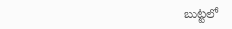బుట్టలో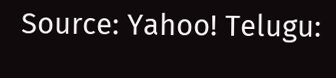Source: Yahoo! Telugu: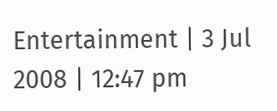Entertainment | 3 Jul 2008 | 12:47 pm